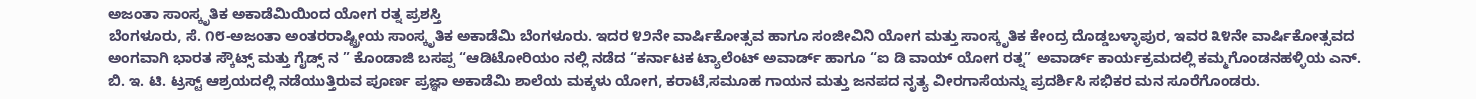ಅಜಂತಾ ಸಾಂಸ್ಕೃತಿಕ ಅಕಾಡೆಮಿಯಿಂದ ಯೋಗ ರತ್ನ ಪ್ರಶಸ್ತಿ
ಬೆಂಗಳೂರು, ಸೆ. ೧೮-ಅಜಂತಾ ಅಂತರರಾಷ್ಟ್ರೀಯ ಸಾಂಸ್ಕೃತಿಕ ಅಕಾಡೆಮಿ ಬೆಂಗಳೂರು. ಇದರ ೪೨ನೇ ವಾರ್ಷಿಕೋತ್ಸವ ಹಾಗೂ ಸಂಜೀವಿನಿ ಯೋಗ ಮತ್ತು ಸಾಂಸ್ಕೃತಿಕ ಕೇಂದ್ರ ದೊಡ್ಡಬಳ್ಳಾಪುರ, ಇವರ ೩೪ನೇ ವಾರ್ಷಿಕೋತ್ಸವದ ಅಂಗವಾಗಿ ಭಾರತ ಸ್ಕೌಟ್ಸ್ ಮತ್ತು ಗೈಡ್ಸ್ ನ ” ಕೊಂಡಾಜಿ ಬಸಪ್ಪ “ಆಡಿಟೋರಿಯಂ ನಲ್ಲಿ ನಡೆದ “ಕರ್ನಾಟಕ ಟ್ಯಾಲೆಂಟ್ ಅವಾರ್ಡ್ ಹಾಗೂ “ಐ ಡಿ ವಾಯ್ ಯೋಗ ರತ್ನ” ಅವಾರ್ಡ್ ಕಾರ್ಯಕ್ರಮದಲ್ಲಿ ಕಮ್ಮಗೊಂಡನಹಳ್ಳಿಯ ಎನ್. ಬಿ. ಇ. ಟಿ. ಟ್ರಸ್ಟ್ ಆಶ್ರಯದಲ್ಲಿ ನಡೆಯುತ್ತಿರುವ ಪೂರ್ಣ ಪ್ರಜ್ಞಾ ಅಕಾಡೆಮಿ ಶಾಲೆಯ ಮಕ್ಕಳು ಯೋಗ, ಕರಾಟೆ,ಸಮೂಹ ಗಾಯನ ಮತ್ತು ಜನಪದ ನೃತ್ಯ ವೀರಗಾಸೆಯನ್ನು ಪ್ರದರ್ಶಿಸಿ ಸಭಿಕರ ಮನ ಸೂರೆಗೊಂಡರು.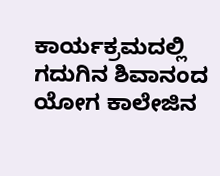ಕಾರ್ಯಕ್ರಮದಲ್ಲಿ ಗದುಗಿನ ಶಿವಾನಂದ ಯೋಗ ಕಾಲೇಜಿನ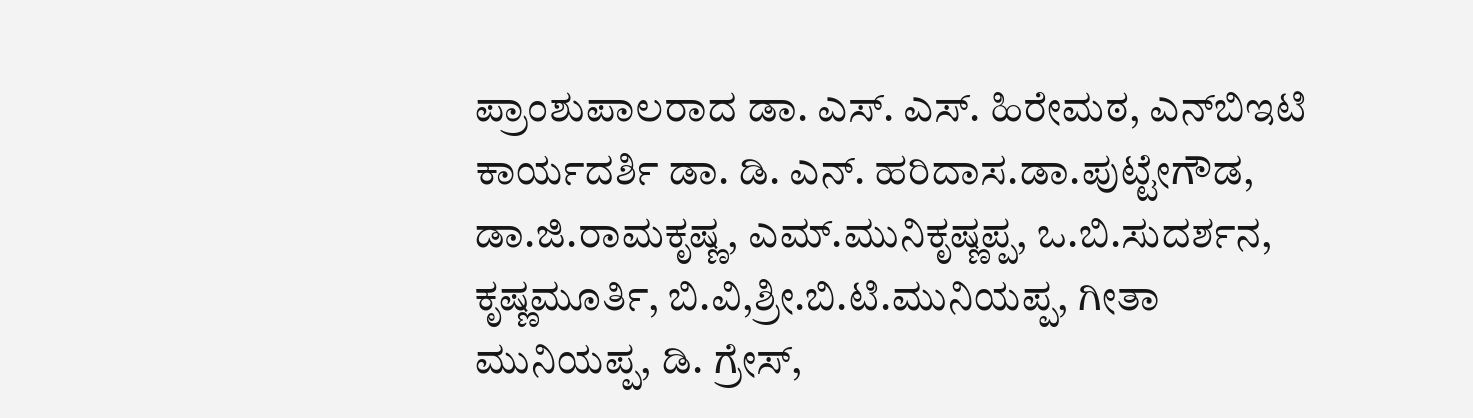ಪ್ರಾಂಶುಪಾಲರಾದ ಡಾ. ಎಸ್. ಎಸ್. ಹಿರೇಮಠ, ಎನ್‌ಬಿಇಟಿ ಕಾರ್ಯದರ್ಶಿ ಡಾ. ಡಿ. ಎನ್. ಹರಿದಾಸ.ಡಾ.ಪುಟ್ಟೇಗೌಡ, ಡಾ.ಜಿ.ರಾಮಕೃಷ್ಣ, ಎಮ್.ಮುನಿಕೃಷ್ಣಪ್ಪ, ಒ.ಬಿ.ಸುದರ್ಶನ, ಕೃಷ್ಣಮೂರ್ತಿ, ಬಿ.ವಿ,ಶ್ರೀ.ಬಿ.ಟಿ.ಮುನಿಯಪ್ಪ, ಗೀತಾ ಮುನಿಯಪ್ಪ, ಡಿ. ಗ್ರೇಸ್,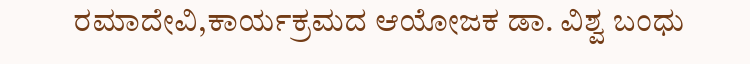ರಮಾದೇವಿ,ಕಾರ್ಯಕ್ರಮದ ಆಯೋಜಕ ಡಾ. ವಿಶ್ವ ಬಂಧು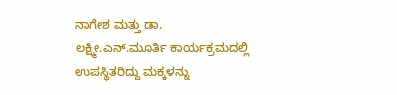ನಾಗೇಶ ಮತ್ತು ಡಾ. ಲಕ್ಷ್ಮೀ.ಎನ್.ಮೂರ್ತಿ ಕಾರ್ಯಕ್ರಮದಲ್ಲಿ ಉಪಸ್ಥಿತರಿದ್ದು ಮಕ್ಕಳನ್ನು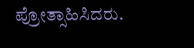ಪ್ರೋತ್ಸಾಹಿಸಿದರು.